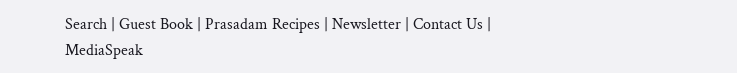Search | Guest Book | Prasadam Recipes | Newsletter | Contact Us | MediaSpeak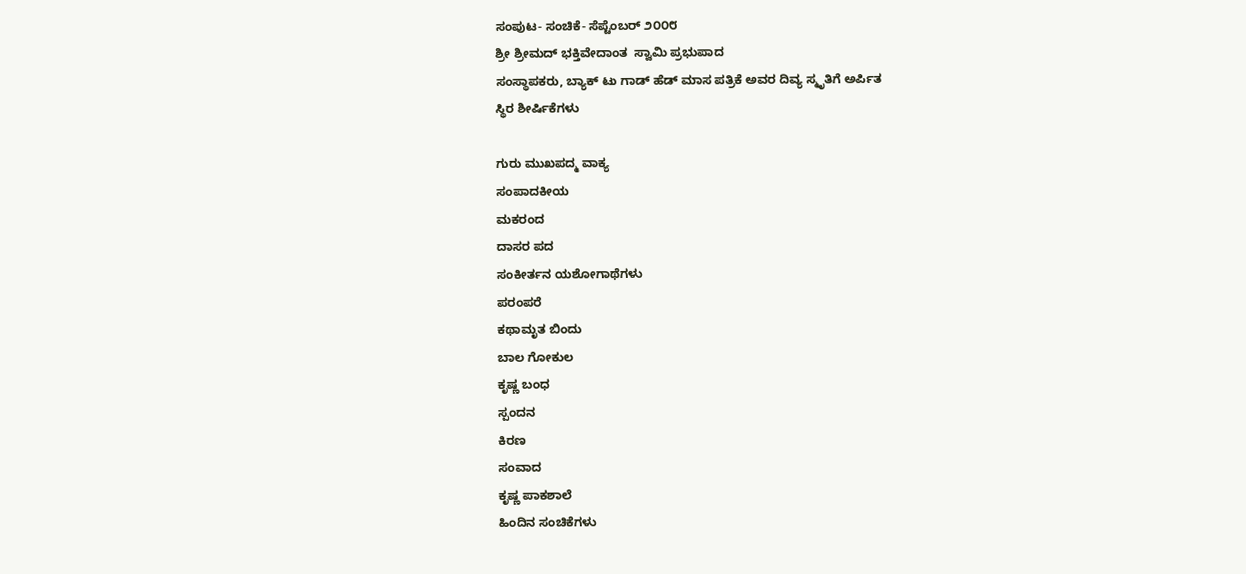ಸಂಪುಟ- ಸಂಚಿಕೆ- ಸೆಪ್ಟೆಂಬರ್ ೨೦೦೮
ಶ್ರೀ ಶ್ರೀಮದ್ ಭಕ್ತಿವೇದಾಂತ  ಸ್ವಾಮಿ ಪ್ರಭುಪಾದ
ಸಂಸ್ಥಾಪಕರು, ಬ್ಯಾಕ್ ಟು ಗಾಡ್ ಹೆಡ್ ಮಾಸ ಪತ್ರಿಕೆ ಅವರ ದಿವ್ಯ ಸ್ಮೃತಿಗೆ ಅರ್ಪಿತ
ಸ್ಥಿರ ಶೀರ್ಷಿಕೆಗಳು

ಗುರು ಮುಖಪದ್ಮ ವಾಕ್ಯ
ಸಂಪಾದಕೀಯ
ಮಕರಂದ
ದಾಸರ ಪದ
ಸಂಕೀರ್ತನ ಯಶೋಗಾಥೆಗಳು
ಪರಂಪರೆ
ಕಥಾಮೃತ ಬಿಂದು
ಬಾಲ ಗೋಕುಲ
ಕೃಷ್ಣ ಬಂಧ
ಸ್ಪಂದನ
ಕಿರಣ
ಸಂವಾದ
ಕೃಷ್ಣ ಪಾಕಶಾಲೆ
ಹಿಂದಿನ ಸಂಚಿಕೆಗಳು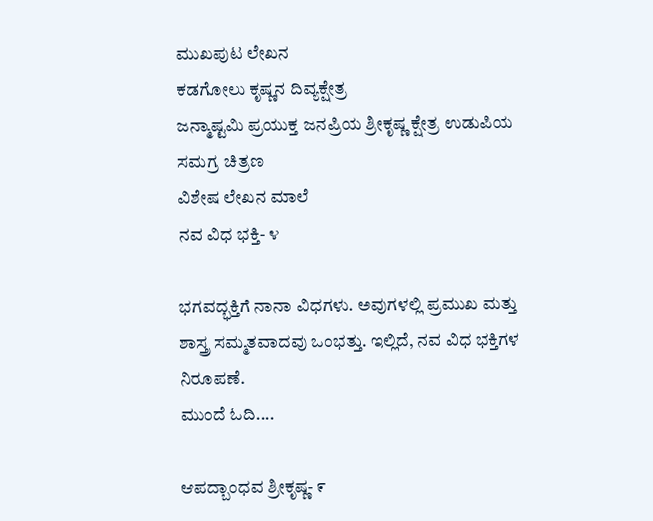ಮುಖಪುಟ ಲೇಖನ
ಕಡಗೋಲು ಕೃಷ್ಣನ ದಿವ್ಯಕ್ಷೇತ್ರ
ಜನ್ಮಾಷ್ಟಮಿ ಪ್ರಯುಕ್ತ ಜನಪ್ರಿಯ ಶ್ರೀಕೃಷ್ಣ ಕ್ಷೇತ್ರ ಉಡುಪಿಯ ಸಮಗ್ರ ಚಿತ್ರಣ
ವಿಶೇಷ ಲೇಖನ ಮಾಲೆ
ನವ ವಿಧ ಭಕ್ತಿ- ೪

ಭಗವದ್ಭಕ್ತಿಗೆ ನಾನಾ ವಿಧಗಳು. ಅವುಗಳಲ್ಲಿ ಪ್ರಮುಖ ಮತ್ತು ಶಾಸ್ತ್ರ ಸಮ್ಮತವಾದವು ಒಂಭತ್ತು. ಇಲ್ಲಿದೆ, ನವ ವಿಧ ಭಕ್ತಿಗಳ ನಿರೂಪಣೆ.
ಮುಂದೆ ಓದಿ....

ಆಪದ್ಬಾಂಧವ ಶ್ರೀಕೃಷ್ಣ- ೯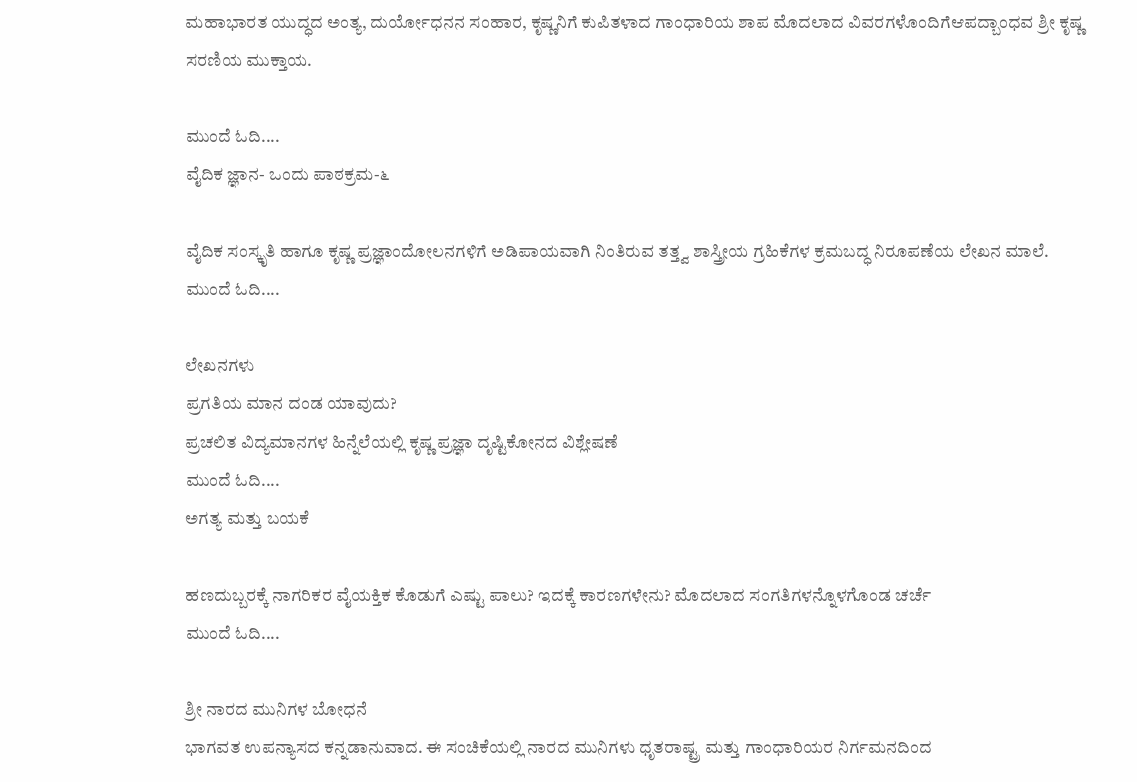ಮಹಾಭಾರತ ಯುದ್ಧದ ಅಂತ್ಯ, ದುರ್ಯೋಧನನ ಸಂಹಾರ, ಕೃಷ್ಣನಿಗೆ ಕುಪಿತಳಾದ ಗಾಂಧಾರಿಯ ಶಾಪ ಮೊದಲಾದ ವಿವರಗಳೊಂದಿಗೆಆಪದ್ಬಾಂಧವ ಶ್ರೀ ಕೃಷ್ಣ ಸರಣಿಯ ಮುಕ್ತಾಯ.

ಮುಂದೆ ಓದಿ....
ವೈದಿಕ ಜ್ಞಾನ- ಒಂದು ಪಾಠಕ್ರಮ-೬

ವೈದಿಕ ಸಂಸ್ಕೃತಿ ಹಾಗೂ ಕೃಷ್ಣ ಪ್ರಜ್ಞಾಂದೋಲನಗಳಿಗೆ ಅಡಿಪಾಯವಾಗಿ ನಿಂತಿರುವ ತತ್ತ್ವ ಶಾಸ್ತ್ರೀಯ ಗ್ರಹಿಕೆಗಳ ಕ್ರಮಬದ್ಧ ನಿರೂಪಣೆಯ ಲೇಖನ ಮಾಲೆ.
ಮುಂದೆ ಓದಿ....

ಲೇಖನಗಳು
ಪ್ರಗತಿಯ ಮಾನ ದಂಡ ಯಾವುದು?
ಪ್ರಚಲಿತ ವಿದ್ಯಮಾನಗಳ ಹಿನ್ನೆಲೆಯಲ್ಲಿ ಕೃಷ್ಣ ಪ್ರಜ್ಞಾ ದೃಷ್ಟಿಕೋನದ ವಿಶ್ಲೇಷಣೆ
ಮುಂದೆ ಓದಿ....
ಅಗತ್ಯ ಮತ್ತು ಬಯಕೆ

ಹಣದುಬ್ಬರಕ್ಕೆ ನಾಗರಿಕರ ವೈಯಕ್ತಿಕ ಕೊಡುಗೆ ಎಷ್ಟು ಪಾಲು? ಇದಕ್ಕೆ ಕಾರಣಗಳೇನು? ಮೊದಲಾದ ಸಂಗತಿಗಳನ್ನೊಳಗೊಂಡ ಚರ್ಚೆ
ಮುಂದೆ ಓದಿ....

ಶ್ರೀ ನಾರದ ಮುನಿಗಳ ಬೋಧನೆ
ಭಾಗವತ ಉಪನ್ಯಾಸದ ಕನ್ನಡಾನುವಾದ. ಈ ಸಂಚಿಕೆಯಲ್ಲಿ ನಾರದ ಮುನಿಗಳು ಧೃತರಾಷ್ಟ್ರ ಮತ್ತು ಗಾಂಧಾರಿಯರ ನಿರ್ಗಮನದಿಂದ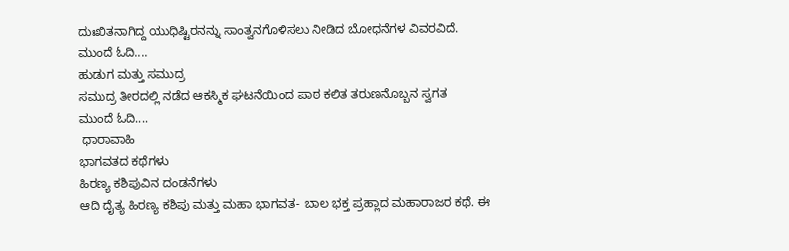ದುಃಖಿತನಾಗಿದ್ದ ಯುಧಿಷ್ಟಿರನನ್ನು ಸಾಂತ್ವನಗೊಳಿಸಲು ನೀಡಿದ ಬೋಧನೆಗಳ ವಿವರವಿದೆ.
ಮುಂದೆ ಓದಿ....
ಹುಡುಗ ಮತ್ತು ಸಮುದ್ರ
ಸಮುದ್ರ ತೀರದಲ್ಲಿ ನಡೆದ ಆಕಸ್ಮಿಕ ಘಟನೆಯಿಂದ ಪಾಠ ಕಲಿತ ತರುಣನೊಬ್ಬನ ಸ್ವಗತ
ಮುಂದೆ ಓದಿ....
 ಧಾರಾವಾಹಿ
ಭಾಗವತದ ಕಥೆಗಳು
ಹಿರಣ್ಯ ಕಶಿಪುವಿನ ದಂಡನೆಗಳು
ಆದಿ ದೈತ್ಯ ಹಿರಣ್ಯ ಕಶಿಪು ಮತ್ತು ಮಹಾ ಭಾಗವತ- ಬಾಲ ಭಕ್ತ ಪ್ರಹ್ಲಾದ ಮಹಾರಾಜರ ಕಥೆ. ಈ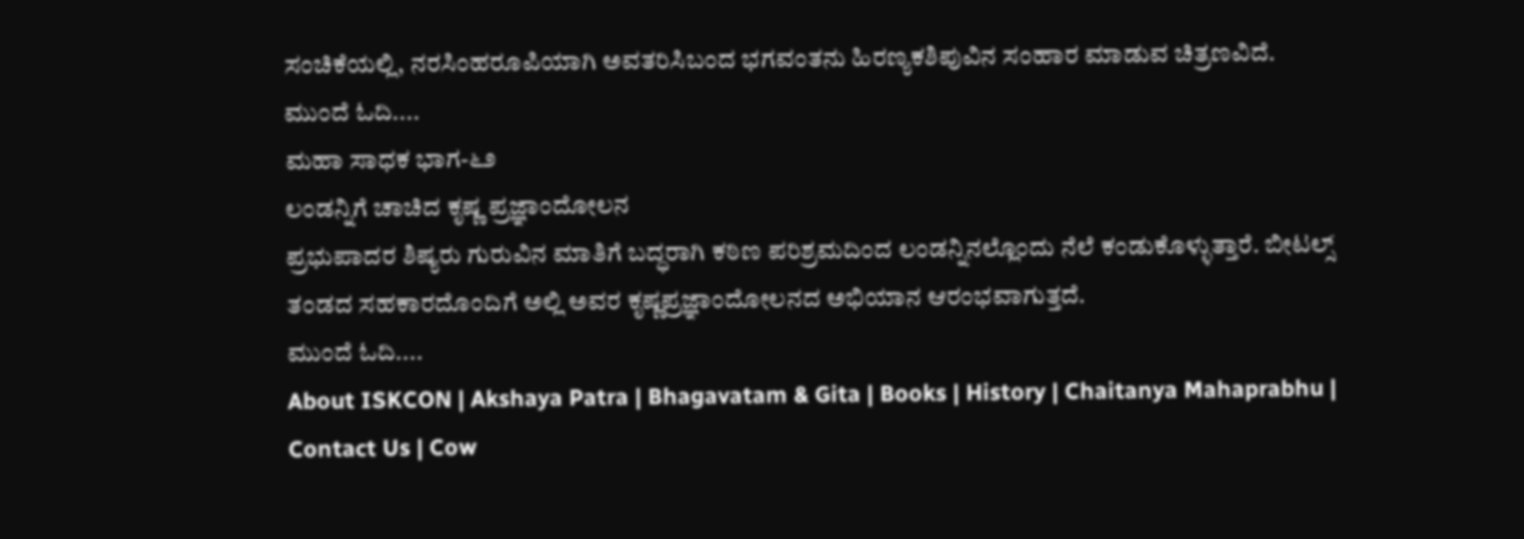ಸಂಚಿಕೆಯಲ್ಲಿ, ನರಸಿಂಹರೂಪಿಯಾಗಿ ಅವತರಿಸಿಬಂದ ಭಗವಂತನು ಹಿರಣ್ಯಕಶಿಪುವಿನ ಸಂಹಾರ ಮಾಡುವ ಚಿತ್ರಣವಿದೆ.
ಮುಂದೆ ಓದಿ....
ಮಹಾ ಸಾಧಕ ಭಾಗ-೬೨
ಲಂಡನ್ನಿಗೆ ಚಾಚಿದ ಕೃಷ್ಣ ಪ್ರಜ್ಞಾಂದೋಲನ
ಪ್ರಭುಪಾದರ ಶಿಷ್ಯರು ಗುರುವಿನ ಮಾತಿಗೆ ಬದ್ಧರಾಗಿ ಕಠಿಣ ಪರಿಶ್ರಮದಿಂದ ಲಂಡನ್ನಿನಲ್ಲೊಂದು ನೆಲೆ ಕಂಡುಕೊಳ್ಳುತ್ತಾರೆ. ಬೀಟಲ್ಸ್ ತಂಡದ ಸಹಕಾರದೊಂದಿಗೆ ಅಲ್ಲಿ ಅವರ ಕೃಷ್ಣಪ್ರಜ್ಞಾಂದೋಲನದ ಅಭಿಯಾನ ಆರಂಭವಾಗುತ್ತದೆ.
ಮುಂದೆ ಓದಿ....
About ISKCON | Akshaya Patra | Bhagavatam & Gita | Books | History | Chaitanya Mahaprabhu | Contact Us | Cow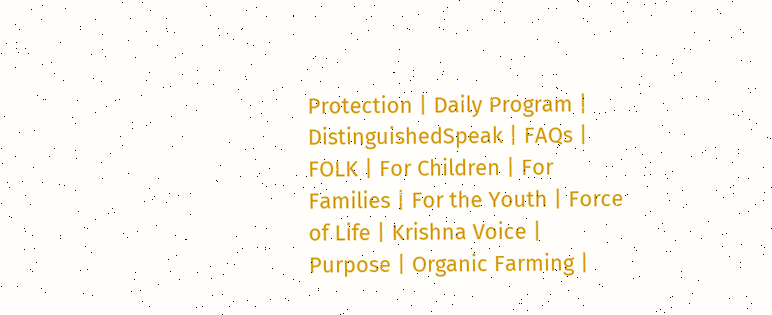Protection | Daily Program | DistinguishedSpeak | FAQs | FOLK | For Children | For Families | For the Youth | Force of Life | Krishna Voice | Purpose | Organic Farming |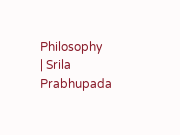Philosophy
| Srila Prabhupada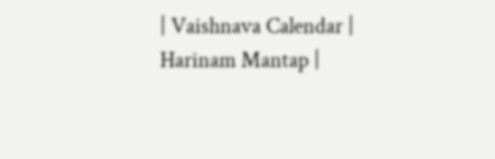| Vaishnava Calendar | Harinam Mantap |